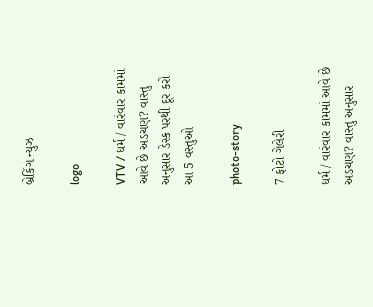બ્રેકિંગ ન્યુઝ

logo

VTV / ધર્મ / વારંવાર કામમાં આવે છે અડચણ? વાસ્તુ અનુસાર ડેસ્ક પરથી દૂર કરો આ 5 વસ્તુઓ

photo-story

7 ફોટો ગેલેરી

ધર્મ / વારંવાર કામમાં આવે છે અડચણ? વાસ્તુ અનુસાર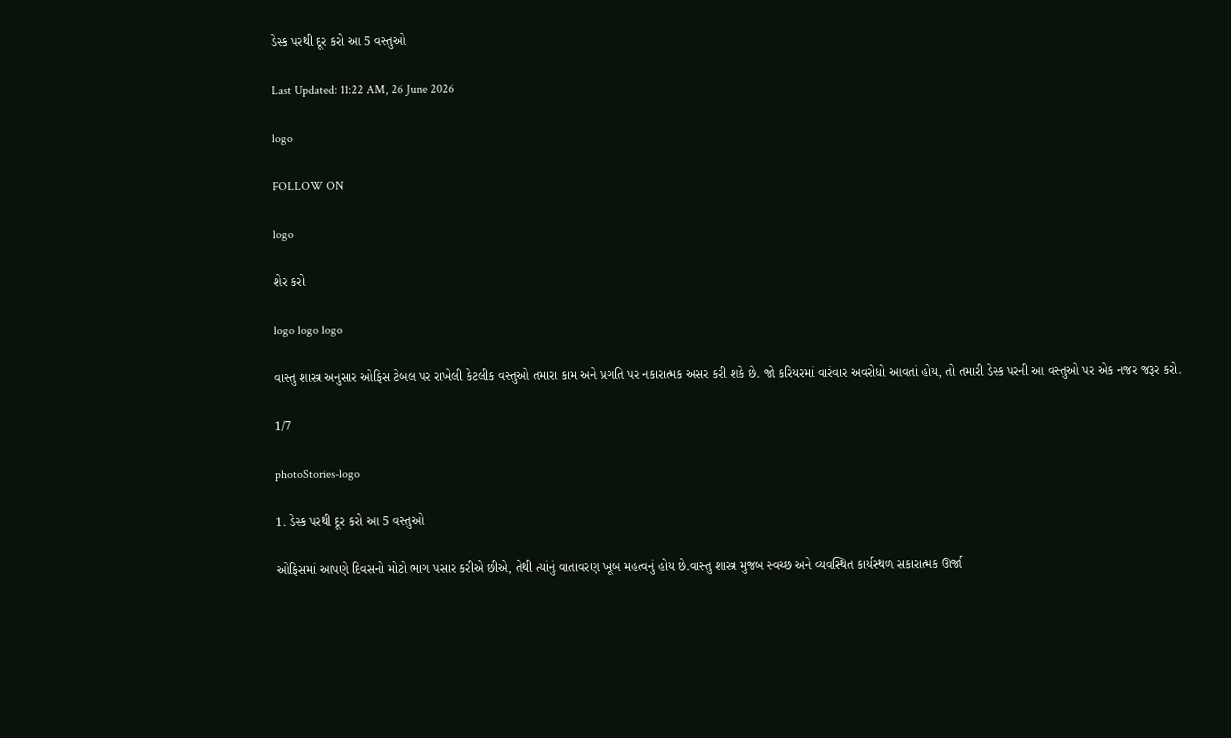ડેસ્ક પરથી દૂર કરો આ 5 વસ્તુઓ

Last Updated: 11:22 AM, 26 June 2026

logo

FOLLOW ON

logo

શેર કરો

logo logo logo

વાસ્તુ શાસ્ત્ર અનુસાર ઓફિસ ટેબલ પર રાખેલી કેટલીક વસ્તુઓ તમારા કામ અને પ્રગતિ પર નકારાત્મક અસર કરી શકે છે. જો કરિયરમાં વારંવાર અવરોધો આવતાં હોય, તો તમારી ડેસ્ક પરની આ વસ્તુઓ પર એક નજર જરૂર કરો.

1/7

photoStories-logo

1. ડેસ્ક પરથી દૂર કરો આ 5 વસ્તુઓ

ઓફિસમાં આપણે દિવસનો મોટો ભાગ પસાર કરીએ છીએ, તેથી ત્યાંનું વાતાવરણ ખૂબ મહત્વનું હોય છે.વાસ્તુ શાસ્ત્ર મુજબ સ્વચ્છ અને વ્યવસ્થિત કાર્યસ્થળ સકારાત્મક ઊર્જા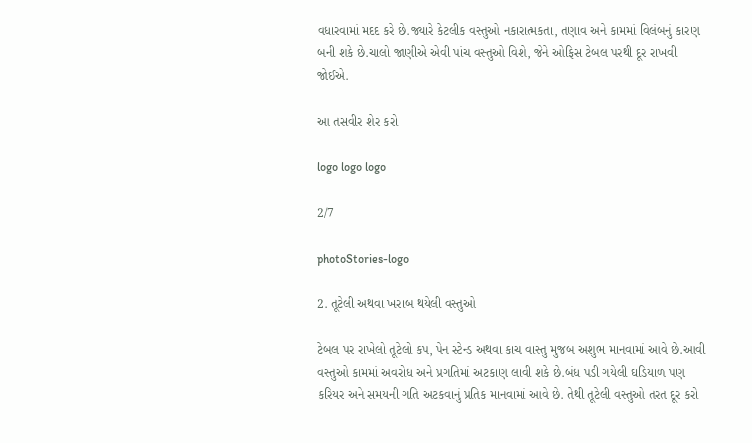વધારવામાં મદદ કરે છે.જ્યારે કેટલીક વસ્તુઓ નકારાત્મકતા, તણાવ અને કામમાં વિલંબનું કારણ બની શકે છે.ચાલો જાણીએ એવી પાંચ વસ્તુઓ વિશે, જેને ઓફિસ ટેબલ પરથી દૂર રાખવી જોઈએ.

આ તસવીર શેર કરો

logo logo logo

2/7

photoStories-logo

2. તૂટેલી અથવા ખરાબ થયેલી વસ્તુઓ

ટેબલ પર રાખેલો તૂટેલો કપ, પેન સ્ટેન્ડ અથવા કાચ વાસ્તુ મુજબ અશુભ માનવામાં આવે છે.આવી વસ્તુઓ કામમાં અવરોધ અને પ્રગતિમાં અટકાણ લાવી શકે છે.બંધ પડી ગયેલી ઘડિયાળ પણ કરિયર અને સમયની ગતિ અટકવાનું પ્રતિક માનવામાં આવે છે. તેથી તૂટેલી વસ્તુઓ તરત દૂર કરો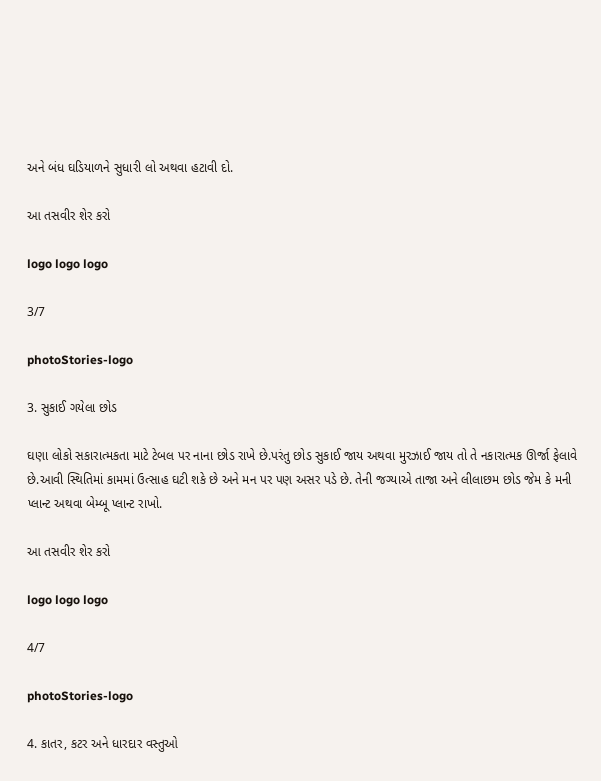અને બંધ ઘડિયાળને સુધારી લો અથવા હટાવી દો.

આ તસવીર શેર કરો

logo logo logo

3/7

photoStories-logo

3. સુકાઈ ગયેલા છોડ

ઘણા લોકો સકારાત્મકતા માટે ટેબલ પર નાના છોડ રાખે છે.પરંતુ છોડ સુકાઈ જાય અથવા મુરઝાઈ જાય તો તે નકારાત્મક ઊર્જા ફેલાવે છે.આવી સ્થિતિમાં કામમાં ઉત્સાહ ઘટી શકે છે અને મન પર પણ અસર પડે છે. તેની જગ્યાએ તાજા અને લીલાછમ છોડ જેમ કે મની પ્લાન્ટ અથવા બેમ્બૂ પ્લાન્ટ રાખો.

આ તસવીર શેર કરો

logo logo logo

4/7

photoStories-logo

4. કાતર, કટર અને ધારદાર વસ્તુઓ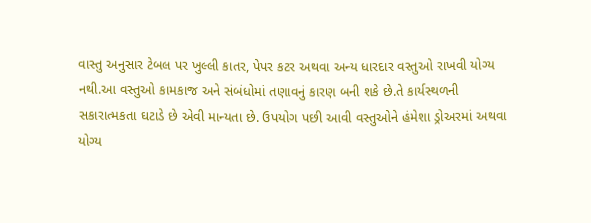વાસ્તુ અનુસાર ટેબલ પર ખુલ્લી કાતર, પેપર કટર અથવા અન્ય ધારદાર વસ્તુઓ રાખવી યોગ્ય નથી.આ વસ્તુઓ કામકાજ અને સંબંધોમાં તણાવનું કારણ બની શકે છે.તે કાર્યસ્થળની સકારાત્મકતા ઘટાડે છે એવી માન્યતા છે. ઉપયોગ પછી આવી વસ્તુઓને હંમેશા ડ્રોઅરમાં અથવા યોગ્ય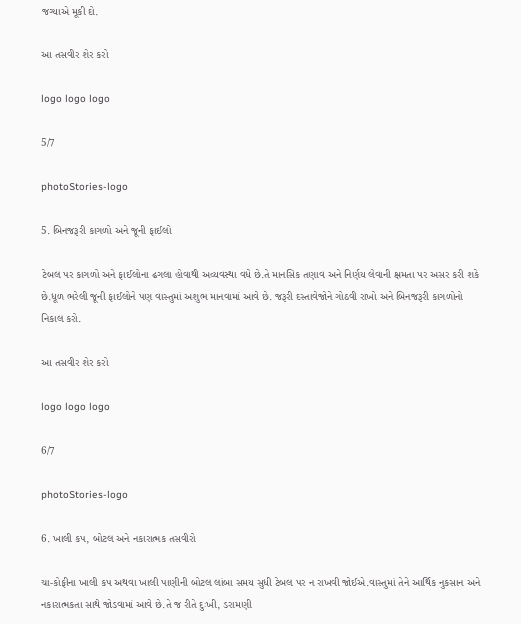જગ્યાએ મૂકી દો.

આ તસવીર શેર કરો

logo logo logo

5/7

photoStories-logo

5. બિનજરૂરી કાગળો અને જૂની ફાઈલો

ટેબલ પર કાગળો અને ફાઈલોના ઢગલા હોવાથી અવ્યવસ્થા વધે છે.તે માનસિક તણાવ અને નિર્ણય લેવાની ક્ષમતા પર અસર કરી શકે છે.ધૂળ ભરેલી જૂની ફાઈલોને પણ વાસ્તુમાં અશુભ માનવામાં આવે છે. જરૂરી દસ્તાવેજોને ગોઠવી રાખો અને બિનજરૂરી કાગળોનો નિકાલ કરો.

આ તસવીર શેર કરો

logo logo logo

6/7

photoStories-logo

6. ખાલી કપ, બોટલ અને નકારાત્મક તસવીરો

ચા-કોફીના ખાલી કપ અથવા ખાલી પાણીની બોટલ લાંબા સમય સુધી ટેબલ પર ન રાખવી જોઈએ.વાસ્તુમાં તેને આર્થિક નુકસાન અને નકારાત્મકતા સાથે જોડવામાં આવે છે.તે જ રીતે દુઃખી, ડરામણી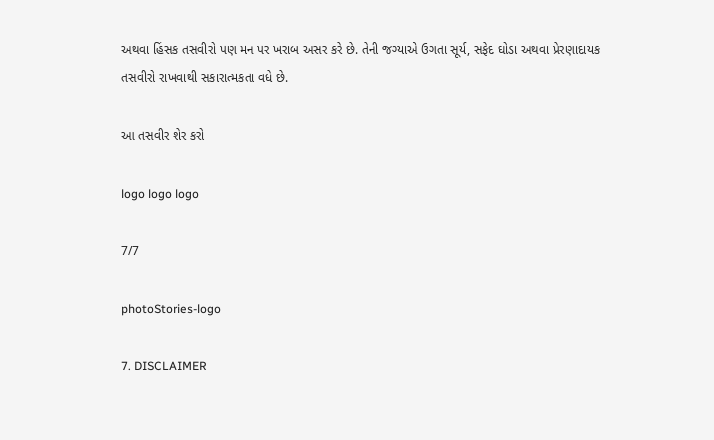અથવા હિંસક તસવીરો પણ મન પર ખરાબ અસર કરે છે. તેની જગ્યાએ ઉગતા સૂર્ય, સફેદ ઘોડા અથવા પ્રેરણાદાયક તસવીરો રાખવાથી સકારાત્મકતા વધે છે.

આ તસવીર શેર કરો

logo logo logo

7/7

photoStories-logo

7. DISCLAIMER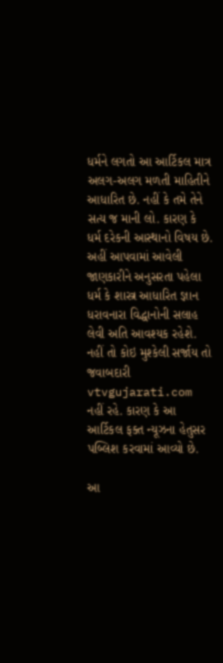ધર્મને લગતો આ આર્ટિકલ માત્ર અલગ-અલગ મળતી માહિતીને આધારિત છે. નહીં કે તમે તેને સત્ય જ માની લો. કારણ કે ધર્મ દરેકની આસ્થાનો વિષય છે. અહીં આપવામાં આવેલી જાણકારીને અનુસરતા પહેલા ધર્મ કે શાસ્ત્ર આધારિત જ્ઞાન ધરાવનારા વિદ્ધાનોની સલાહ લેવી અતિ આવશ્યક રહેશે. નહીં તો કોઇ મુશ્કેલી સર્જાય તો જવાબદારી vtvgujarati.com નહીં રહે. કારણ કે આ આર્ટિકલ ફક્ત ન્યૂઝના હેતુસર પબ્લિશ કરવામાં આવ્યો છે.

આ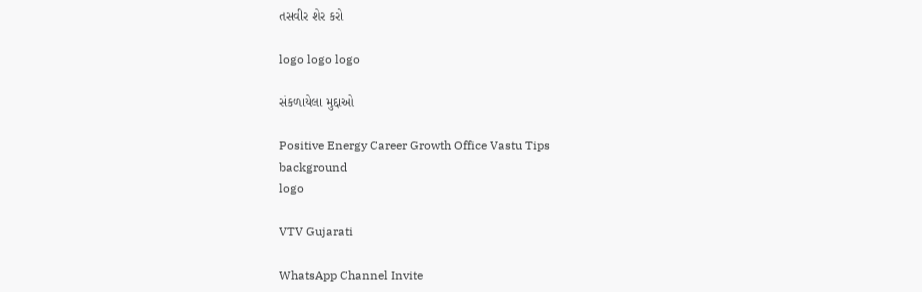તસવીર શેર કરો

logo logo logo

સંકળાયેલા મુદ્દાઓ

Positive Energy Career Growth Office Vastu Tips
background
logo

VTV Gujarati

WhatsApp Channel Invite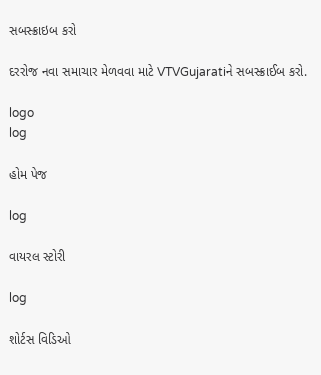સબસ્ક્રાઇબ કરો

દરરોજ નવા સમાચાર મેળવવા માટે VTVGujaratiને સબસ્ક્રાઈબ કરો.

logo
log

હોમ પેજ

log

વાયરલ સ્ટોરી

log

શોર્ટસ વિડિઓ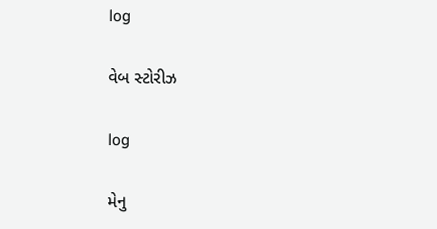log

વેબ સ્ટોરીઝ

log

મેનુ